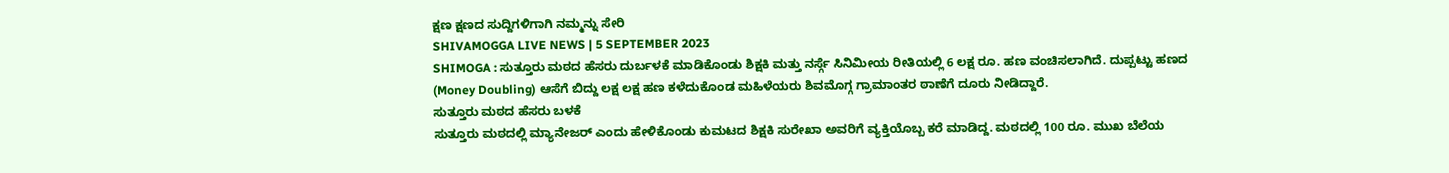ಕ್ಷಣ ಕ್ಷಣದ ಸುದ್ದಿಗಳಿಗಾಗಿ ನಮ್ಮನ್ನು ಸೇರಿ
SHIVAMOGGA LIVE NEWS | 5 SEPTEMBER 2023
SHIMOGA : ಸುತ್ತೂರು ಮಠದ ಹೆಸರು ದುರ್ಬಳಕೆ ಮಾಡಿಕೊಂಡು ಶಿಕ್ಷಕಿ ಮತ್ತು ನರ್ಸ್ಗೆ ಸಿನಿಮೀಯ ರೀತಿಯಲ್ಲಿ 6 ಲಕ್ಷ ರೂ. ಹಣ ವಂಚಿಸಲಾಗಿದೆ. ದುಪ್ಪಟ್ಟು ಹಣದ (Money Doubling) ಆಸೆಗೆ ಬಿದ್ದು ಲಕ್ಷ ಲಕ್ಷ ಹಣ ಕಳೆದುಕೊಂಡ ಮಹಿಳೆಯರು ಶಿವಮೊಗ್ಗ ಗ್ರಾಮಾಂತರ ಠಾಣೆಗೆ ದೂರು ನೀಡಿದ್ದಾರೆ.
ಸುತ್ತೂರು ಮಠದ ಹೆಸರು ಬಳಕೆ
ಸುತ್ತೂರು ಮಠದಲ್ಲಿ ಮ್ಯಾನೇಜರ್ ಎಂದು ಹೇಳಿಕೊಂಡು ಕುಮಟದ ಶಿಕ್ಷಕಿ ಸುರೇಖಾ ಅವರಿಗೆ ವ್ಯಕ್ತಿಯೊಬ್ಬ ಕರೆ ಮಾಡಿದ್ದ. ಮಠದಲ್ಲಿ 100 ರೂ. ಮುಖ ಬೆಲೆಯ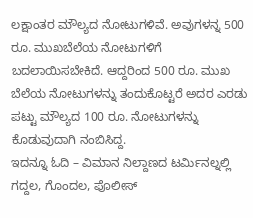ಲಕ್ಷಾಂತರ ಮೌಲ್ಯದ ನೋಟುಗಳಿವೆ. ಅವುಗಳನ್ನ 500 ರೂ. ಮುಖಬೆಲೆಯ ನೋಟುಗಳಿಗೆ ಬದಲಾಯಿಸಬೇಕಿದೆ. ಆದ್ದರಿಂದ 500 ರೂ. ಮುಖ ಬೆಲೆಯ ನೋಟುಗಳನ್ನು ತಂದುಕೊಟ್ಟರೆ ಅದರ ಎರಡು ಪಟ್ಟು ಮೌಲ್ಯದ 100 ರೂ. ನೋಟುಗಳನ್ನು ಕೊಡುವುದಾಗಿ ನಂಬಿಸಿದ್ದ.
ಇದನ್ನೂ ಓದಿ – ವಿಮಾನ ನಿಲ್ದಾಣದ ಟರ್ಮಿನಲ್ನಲ್ಲಿ ಗದ್ದಲ, ಗೊಂದಲ, ಪೊಲೀಸ್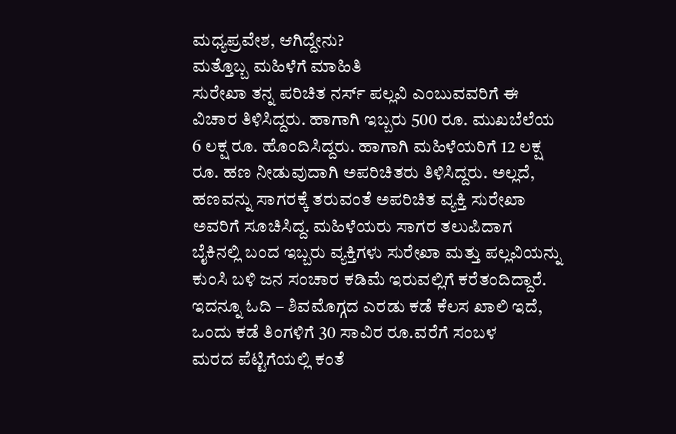ಮಧ್ಯಪ್ರವೇಶ, ಆಗಿದ್ದೇನು?
ಮತ್ತೊಬ್ಬ ಮಹಿಳೆಗೆ ಮಾಹಿತಿ
ಸುರೇಖಾ ತನ್ನ ಪರಿಚಿತ ನರ್ಸ್ ಪಲ್ಲವಿ ಎಂಬುವವರಿಗೆ ಈ ವಿಚಾರ ತಿಳಿಸಿದ್ದರು. ಹಾಗಾಗಿ ಇಬ್ಬರು 500 ರೂ. ಮುಖಬೆಲೆಯ 6 ಲಕ್ಷ ರೂ. ಹೊಂದಿಸಿದ್ದರು. ಹಾಗಾಗಿ ಮಹಿಳೆಯರಿಗೆ 12 ಲಕ್ಷ ರೂ. ಹಣ ನೀಡುವುದಾಗಿ ಅಪರಿಚಿತರು ತಿಳಿಸಿದ್ದರು. ಅಲ್ಲದೆ, ಹಣವನ್ನು ಸಾಗರಕ್ಕೆ ತರುವಂತೆ ಅಪರಿಚಿತ ವ್ಯಕ್ತಿ ಸುರೇಖಾ ಅವರಿಗೆ ಸೂಚಿಸಿದ್ದ. ಮಹಿಳೆಯರು ಸಾಗರ ತಲುಪಿದಾಗ ಬೈಕಿನಲ್ಲಿ ಬಂದ ಇಬ್ಬರು ವ್ಯಕ್ತಿಗಳು ಸುರೇಖಾ ಮತ್ತು ಪಲ್ಲವಿಯನ್ನು ಕುಂಸಿ ಬಳಿ ಜನ ಸಂಚಾರ ಕಡಿಮೆ ಇರುವಲ್ಲಿಗೆ ಕರೆತಂದಿದ್ದಾರೆ.
ಇದನ್ನೂ ಓದಿ – ಶಿವಮೊಗ್ಗದ ಎರಡು ಕಡೆ ಕೆಲಸ ಖಾಲಿ ಇದೆ, ಒಂದು ಕಡೆ ತಿಂಗಳಿಗೆ 30 ಸಾವಿರ ರೂ.ವರೆಗೆ ಸಂಬಳ
ಮರದ ಪೆಟ್ಟಿಗೆಯಲ್ಲಿ ಕಂತೆ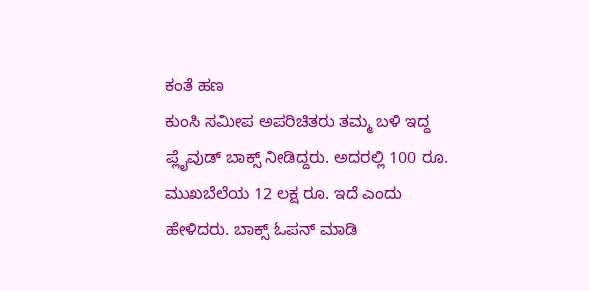ಕಂತೆ ಹಣ
ಕುಂಸಿ ಸಮೀಪ ಅಪರಿಚಿತರು ತಮ್ಮ ಬಳಿ ಇದ್ದ ಪ್ಲೈವುಡ್ ಬಾಕ್ಸ್ ನೀಡಿದ್ದರು. ಅದರಲ್ಲಿ 100 ರೂ. ಮುಖಬೆಲೆಯ 12 ಲಕ್ಷ ರೂ. ಇದೆ ಎಂದು ಹೇಳಿದರು. ಬಾಕ್ಸ್ ಓಪನ್ ಮಾಡಿ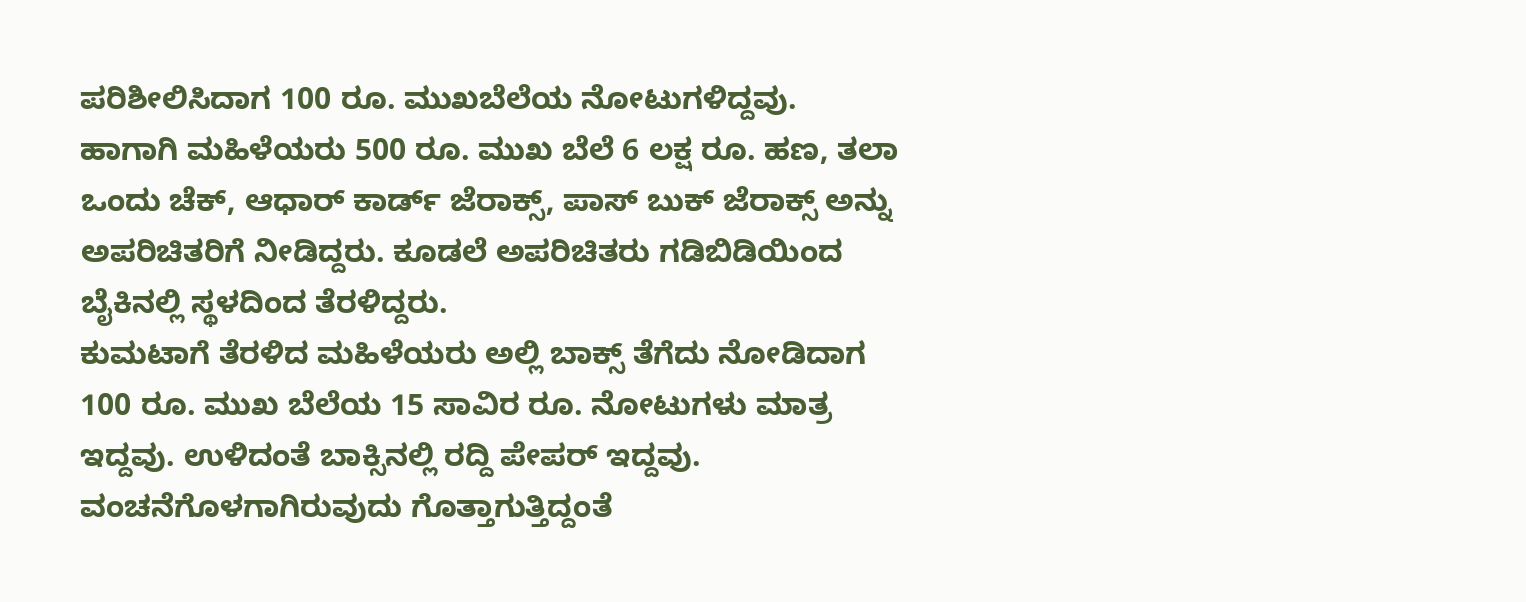ಪರಿಶೀಲಿಸಿದಾಗ 100 ರೂ. ಮುಖಬೆಲೆಯ ನೋಟುಗಳಿದ್ದವು. ಹಾಗಾಗಿ ಮಹಿಳೆಯರು 500 ರೂ. ಮುಖ ಬೆಲೆ 6 ಲಕ್ಷ ರೂ. ಹಣ, ತಲಾ ಒಂದು ಚೆಕ್, ಆಧಾರ್ ಕಾರ್ಡ್ ಜೆರಾಕ್ಸ್, ಪಾಸ್ ಬುಕ್ ಜೆರಾಕ್ಸ್ ಅನ್ನು ಅಪರಿಚಿತರಿಗೆ ನೀಡಿದ್ದರು. ಕೂಡಲೆ ಅಪರಿಚಿತರು ಗಡಿಬಿಡಿಯಿಂದ ಬೈಕಿನಲ್ಲಿ ಸ್ಥಳದಿಂದ ತೆರಳಿದ್ದರು.
ಕುಮಟಾಗೆ ತೆರಳಿದ ಮಹಿಳೆಯರು ಅಲ್ಲಿ ಬಾಕ್ಸ್ ತೆಗೆದು ನೋಡಿದಾಗ 100 ರೂ. ಮುಖ ಬೆಲೆಯ 15 ಸಾವಿರ ರೂ. ನೋಟುಗಳು ಮಾತ್ರ ಇದ್ದವು. ಉಳಿದಂತೆ ಬಾಕ್ಸಿನಲ್ಲಿ ರದ್ದಿ ಪೇಪರ್ ಇದ್ದವು. ವಂಚನೆಗೊಳಗಾಗಿರುವುದು ಗೊತ್ತಾಗುತ್ತಿದ್ದಂತೆ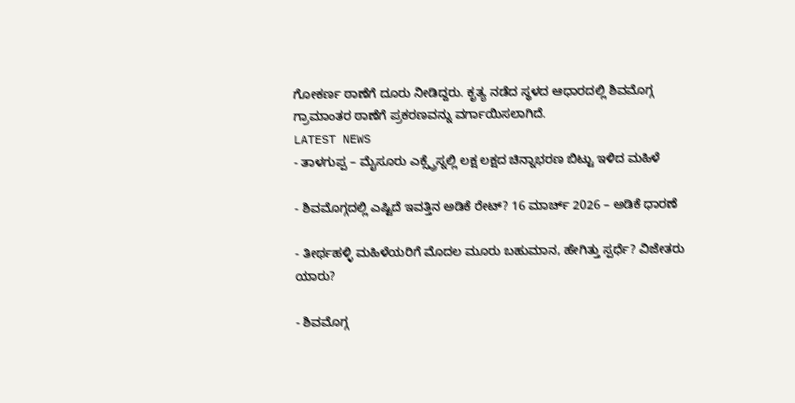ಗೋಕರ್ಣ ಠಾಣೆಗೆ ದೂರು ನೀಡಿದ್ದರು. ಕೃತ್ಯ ನಡೆದ ಸ್ಥಳದ ಆಧಾರದಲ್ಲಿ ಶಿವಮೊಗ್ಗ ಗ್ರಾಮಾಂತರ ಠಾಣೆಗೆ ಪ್ರಕರಣವನ್ನು ವರ್ಗಾಯಿಸಲಾಗಿದೆ.
LATEST NEWS
- ತಾಳಗುಪ್ಪ – ಮೈಸೂರು ಎಕ್ಸ್ಪ್ರೆಸ್ನಲ್ಲಿ ಲಕ್ಷ ಲಕ್ಷದ ಚಿನ್ನಾಭರಣ ಬಿಟ್ಟು ಇಳಿದ ಮಹಿಳೆ

- ಶಿವಮೊಗ್ಗದಲ್ಲಿ ಎಷ್ಟಿದೆ ಇವತ್ತಿನ ಅಡಿಕೆ ರೇಟ್? 16 ಮಾರ್ಚ್ 2026 – ಅಡಿಕೆ ಧಾರಣೆ

- ತೀರ್ಥಹಳ್ಳಿ ಮಹಿಳೆಯರಿಗೆ ಮೊದಲ ಮೂರು ಬಹುಮಾನ, ಹೇಗಿತ್ತು ಸ್ಪರ್ಧೆ? ವಿಜೇತರು ಯಾರು?

- ಶಿವಮೊಗ್ಗ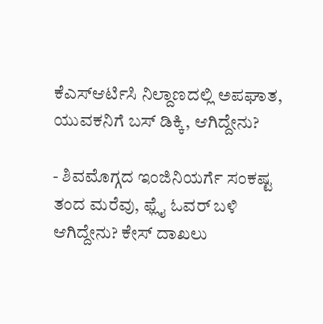ಕೆಎಸ್ಆರ್ಟಿಸಿ ನಿಲ್ದಾಣದಲ್ಲಿ ಅಪಘಾತ, ಯುವಕನಿಗೆ ಬಸ್ ಡಿಕ್ಕಿ, ಆಗಿದ್ದೇನು?

- ಶಿವಮೊಗ್ಗದ ಇಂಜಿನಿಯರ್ಗೆ ಸಂಕಷ್ಟ ತಂದ ಮರೆವು, ಫ್ಲೈ ಓವರ್ ಬಳಿ ಆಗಿದ್ದೇನು? ಕೇಸ್ ದಾಖಲು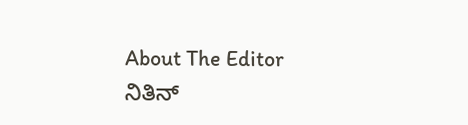About The Editor
ನಿತಿನ್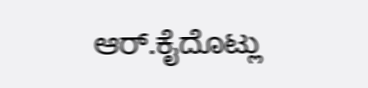ಆರ್.ಕೈದೊಟ್ಲು